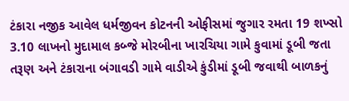ટંકારા નજીક આવેલ ધર્મજીવન કોટનની ઓફીસમાં જુગાર રમતા 19 શખ્સો 3.10 લાખનો મુદામાલ કબ્જે મોરબીના ખારચિયા ગામે કુવામાં ડૂબી જતા તરૂણ અને ટંકારાના બંગાવડી ગામે વાડીએ કુંડીમાં ડૂબી જવાથી બાળકનું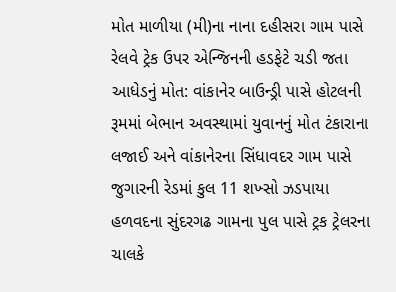મોત માળીયા (મી)ના નાના દહીસરા ગામ પાસે રેલવે ટ્રેક ઉપર એન્જિનની હડફેટે ચડી જતા આધેડનું મોત: વાંકાનેર બાઉન્ડ્રી પાસે હોટલની રૂમમાં બેભાન અવસ્થામાં યુવાનનું મોત ટંકારાના લજાઈ અને વાંકાનેરના સિંધાવદર ગામ પાસે જુગારની રેડમાં કુલ 11 શખ્સો ઝડપાયા હળવદના સુંદરગઢ ગામના પુલ પાસે ટ્રક ટ્રેલરના ચાલકે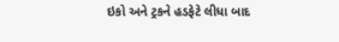ઇકો અને ટ્રકને હડફેટે લીધા બાદ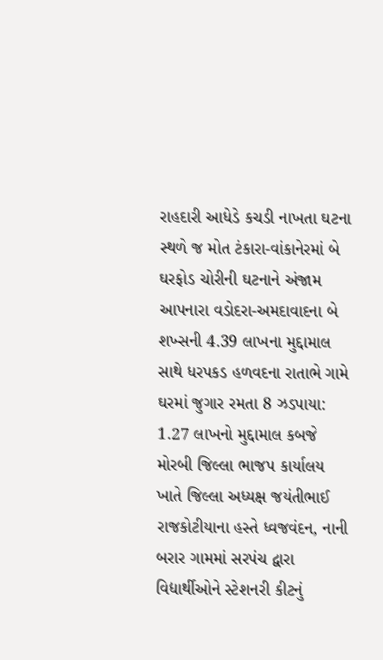રાહદારી આધેડે કચડી નાખતા ઘટના સ્થળે જ મોત ટંકારા-વાંકાનેરમાં બે ઘરફોડ ચોરીની ઘટનાને અંજામ આપનારા વડોદરા-અમદાવાદના બે શખ્સની 4.39 લાખના મુદ્દામાલ સાથે ધરપકડ હળવદના રાતાભે ગામે ઘરમાં જુગાર રમતા 8 ઝડપાયા: 1.27 લાખનો મુદ્દામાલ કબજે મોરબી જિલ્લા ભાજપ કાર્યાલય ખાતે જિલ્લા અધ્યક્ષ જયંતીભાઈ રાજકોટીયાના હસ્તે ધ્વજવંદન, નાની બરાર ગામમાં સરપંચ દ્વારા વિદ્યાર્થીઓને સ્ટેશનરી કીટનું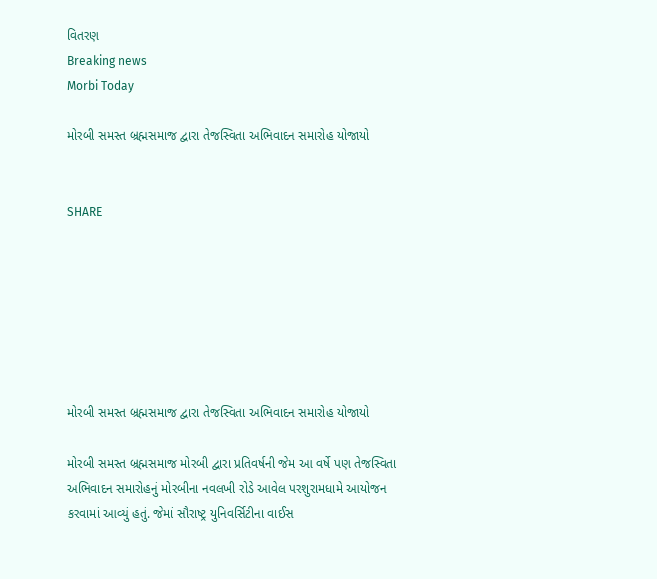વિતરણ
Breaking news
Morbi Today

મોરબી સમસ્ત બ્રહ્મસમાજ દ્વારા તેજસ્વિતા અભિવાદન સમારોહ યોજાયો


SHARE







મોરબી સમસ્ત બ્રહ્મસમાજ દ્વારા તેજસ્વિતા અભિવાદન સમારોહ યોજાયો

મોરબી સમસ્ત બ્રહ્મસમાજ મોરબી દ્વારા પ્રતિવર્ષની જેમ આ વર્ષે પણ તેજસ્વિતા અભિવાદન સમારોહનું મોરબીના નવલખી રોડે આવેલ પરશુરામધામે આયોજન કરવામાં આવ્યું હતું. જેમાં સૌરાષ્ટ્ર યુનિવર્સિટીના વાઈસ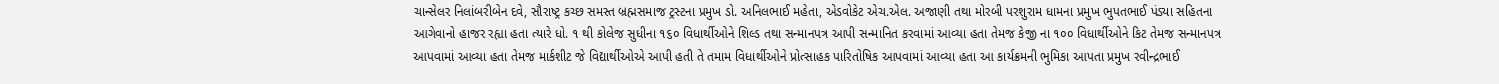ચાન્સેલર નિલાંબરીબેન દવે, સૌરાષ્ટ્ર કચ્છ સમસ્ત બ્રહ્મસમાજ ટ્રસ્ટના પ્રમુખ ડો. અનિલભાઈ મહેતા, એડવોકેટ એચ.એલ. અજાણી તથા મોરબી પરશુરામ ધામના પ્રમુખ ભુપતભાઈ પંડ્યા સહિતના આગેવાનો હાજર રહ્યા હતા ત્યારે ધો. ૧ થી કોલેજ સુધીના ૧૬૦ વિધાર્થીઓને શિલ્ડ તથા સન્માનપત્ર આપી સન્માનિત કરવામાં આવ્યા હતા તેમજ કેજી ના ૧૦૦ વિધાર્થીઓને કિટ તેમજ સન્માનપત્ર આપવામાં આવ્યા હતા તેમજ માર્કશીટ જે વિદ્યાર્થીઓએ આપી હતી તે તમામ વિધાર્થીઓને પ્રોત્સાહક પારિતોષિક આપવામાં આવ્યા હતા આ કાર્યક્રમની ભુમિકા આપતા પ્રમુખ રવીન્દ્રભાઈ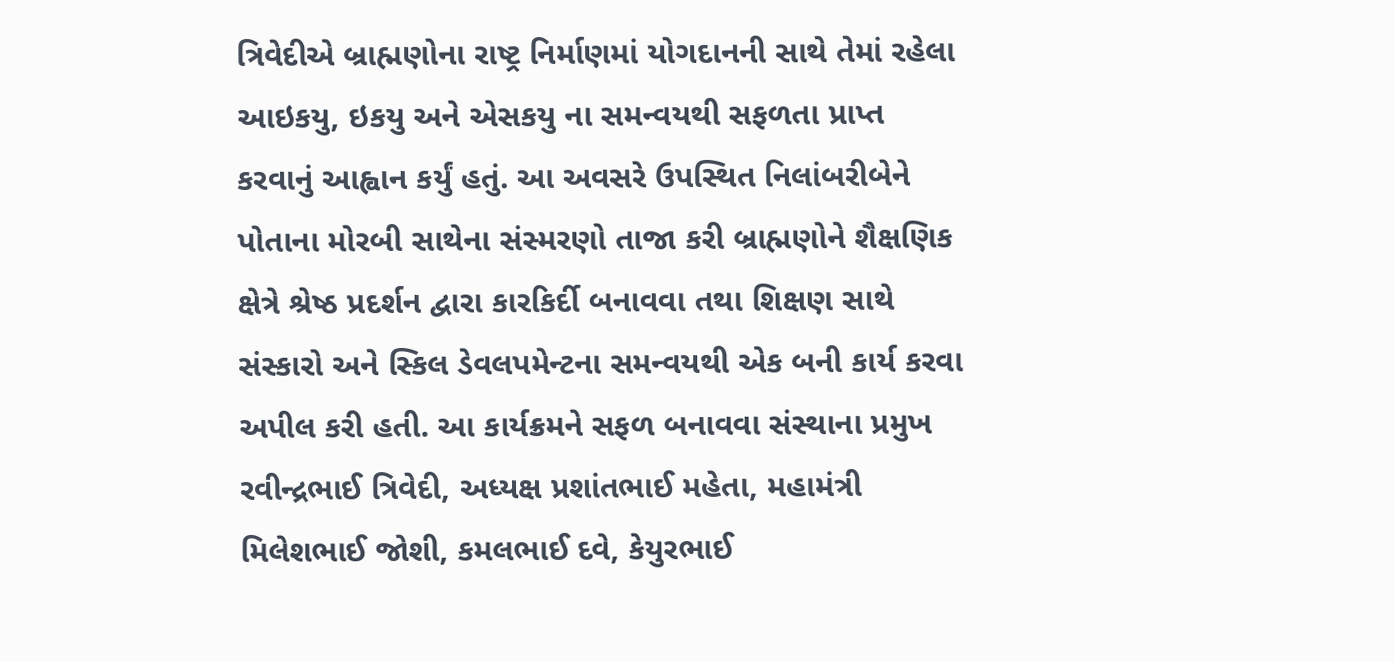ત્રિવેદીએ બ્રાહ્મણોના રાષ્ટ્ર નિર્માણમાં યોગદાનની સાથે તેમાં રહેલા આઇકયુ, ઇકયુ અને એસકયુ ના સમન્વયથી સફળતા પ્રાપ્ત કરવાનું આહ્વાન કર્યું હતું. આ અવસરે ઉપસ્થિત નિલાંબરીબેને પોતાના મોરબી સાથેના સંસ્મરણો તાજા કરી બ્રાહ્મણોને શૈક્ષણિક ક્ષેત્રે શ્રેષ્ઠ પ્રદર્શન દ્વારા કારકિર્દી બનાવવા તથા શિક્ષણ સાથે સંસ્કારો અને સ્કિલ ડેવલપમેન્ટના સમન્વયથી એક બની કાર્ય કરવા અપીલ કરી હતી. આ કાર્યક્રમને સફળ બનાવવા સંસ્થાના પ્રમુખ રવીન્દ્રભાઈ ત્રિવેદી, અધ્યક્ષ પ્રશાંતભાઈ મહેતા, મહામંત્રી મિલેશભાઈ જોશી, કમલભાઈ દવે, કેયુરભાઈ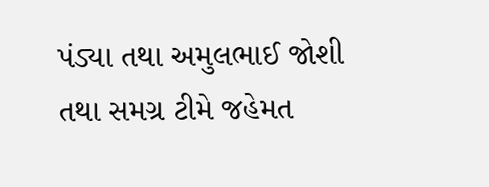પંડ્યા તથા અમુલભાઈ જોશી તથા સમગ્ર ટીમે જહેમત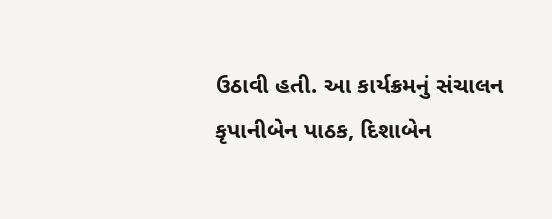ઉઠાવી હતી. આ કાર્યક્રમનું સંચાલન કૃપાનીબેન પાઠક, દિશાબેન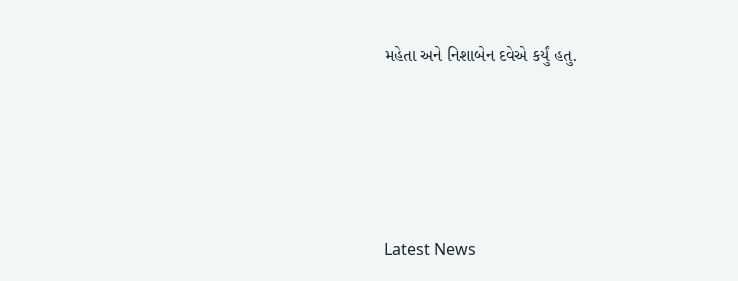મહેતા અને નિશાબેન દવેએ કર્યું હતુ.






Latest News